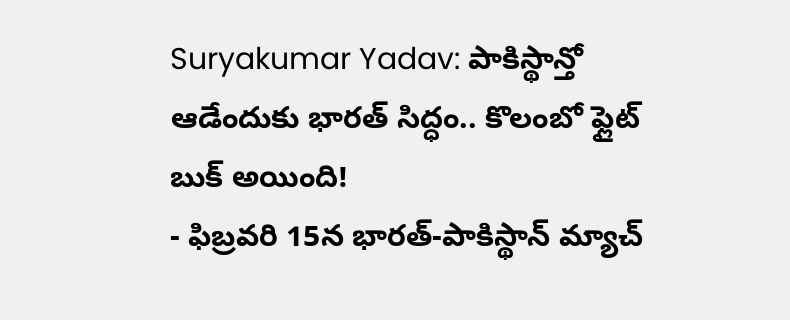Suryakumar Yadav: పాకిస్థాన్తో ఆడేందుకు భారత్ సిద్ధం.. కొలంబో ఫ్లైట్ బుక్ అయింది!
- ఫిబ్రవరి 15న భారత్-పాకిస్థాన్ మ్యాచ్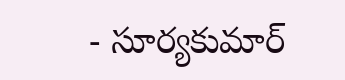- సూర్యకుమార్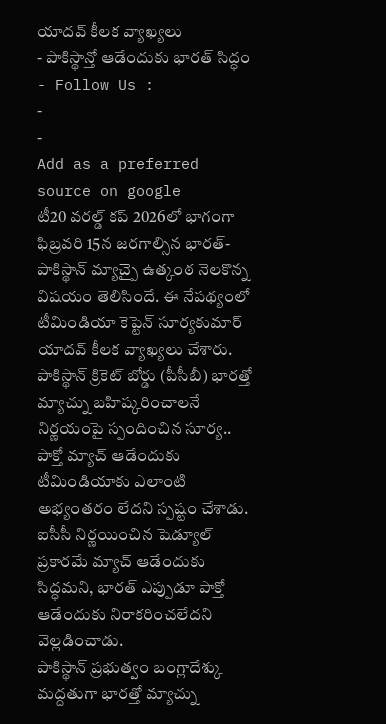యాదవ్ కీలక వ్యాఖ్యలు
- పాకిస్థాన్తో ఆడేందుకు భారత్ సిద్ధం
- Follow Us :
-
-
Add as a preferred
source on google
టీ20 వరల్డ్ కప్ 2026లో భాగంగా ఫిబ్రవరి 15న జరగాల్సిన భారత్-పాకిస్థాన్ మ్యాచ్పై ఉత్కంఠ నెలకొన్న విషయం తెలిసిందే. ఈ నేపథ్యంలో టీమిండియా కెప్టెన్ సూర్యకుమార్ యాదవ్ కీలక వ్యాఖ్యలు చేశారు. పాకిస్థాన్ క్రికెట్ బోర్డు (పీసీబీ) భారత్తో మ్యాచ్ను బహిష్కరించాలనే నిర్ణయంపై స్పందించిన సూర్య.. పాక్తో మ్యాచ్ ఆడేందుకు టీమిండియాకు ఎలాంటి అభ్యంతరం లేదని స్పష్టం చేశాడు. ఐసీసీ నిర్ణయించిన షెడ్యూల్ ప్రకారమే మ్యాచ్ ఆడేందుకు సిద్ధమని, భారత్ ఎప్పుడూ పాక్తో ఆడేందుకు నిరాకరించలేదని వెల్లడించాడు.
పాకిస్థాన్ ప్రభుత్వం బంగ్లాదేశ్కు మద్దతుగా భారత్తో మ్యాచ్ను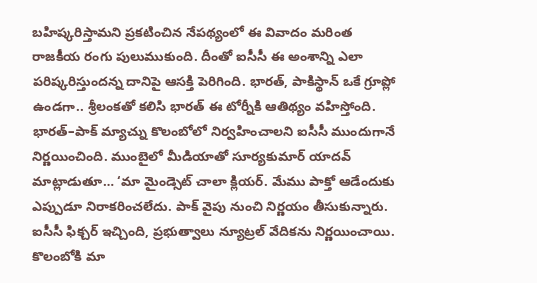బహిష్కరిస్తామని ప్రకటించిన నేపథ్యంలో ఈ వివాదం మరింత రాజకీయ రంగు పులుముకుంది. దీంతో ఐసీసీ ఈ అంశాన్ని ఎలా పరిష్కరిస్తుందన్న దానిపై ఆసక్తి పెరిగింది. భారత్, పాకిస్థాన్ ఒకే గ్రూప్లో ఉండగా.. శ్రీలంకతో కలిసి భారత్ ఈ టోర్నీకి ఆతిథ్యం వహిస్తోంది. భారత్–పాక్ మ్యాచ్ను కొలంబోలో నిర్వహించాలని ఐసీసీ ముందుగానే నిర్ణయించింది. ముంబైలో మీడియాతో సూర్యకుమార్ యాదవ్ మాట్లాడుతూ… ‘మా మైండ్సెట్ చాలా క్లియర్. మేము పాక్తో ఆడేందుకు ఎప్పుడూ నిరాకరించలేదు. పాక్ వైపు నుంచి నిర్ణయం తీసుకున్నారు. ఐసీసీ ఫిక్చర్ ఇచ్చింది, ప్రభుత్వాలు న్యూట్రల్ వేదికను నిర్ణయించాయి. కొలంబోకి మా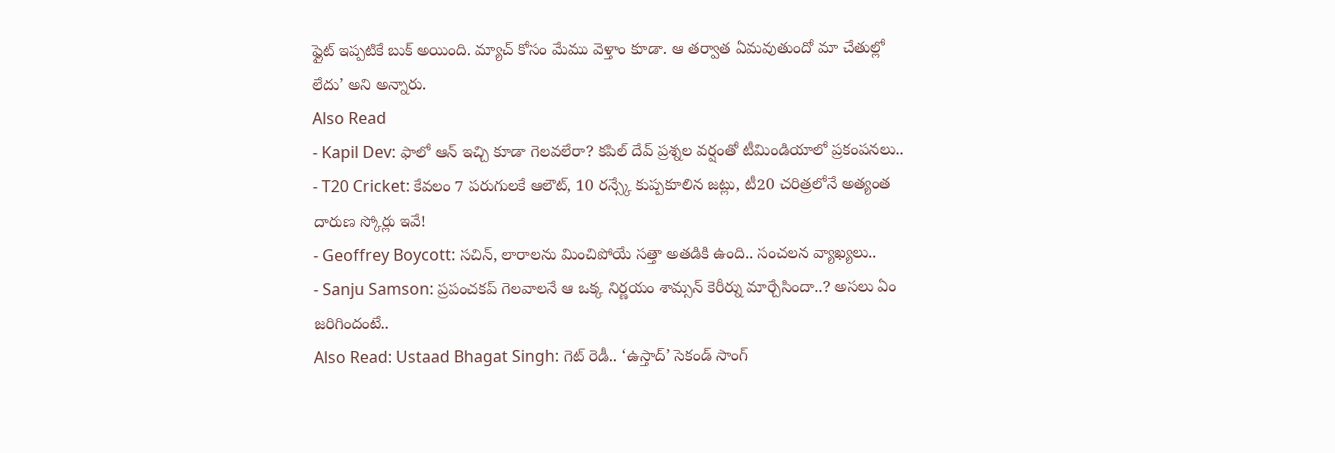ఫ్లైట్ ఇప్పటికే బుక్ అయింది. మ్యాచ్ కోసం మేము వెళ్తాం కూడా. ఆ తర్వాత ఏమవుతుందో మా చేతుల్లో లేదు’ అని అన్నారు.
Also Read
- Kapil Dev: ఫాలో ఆన్ ఇచ్చి కూడా గెలవలేరా? కపిల్ దేవ్ ప్రశ్నల వర్షంతో టీమిండియాలో ప్రకంపనలు..
- T20 Cricket: కేవలం 7 పరుగులకే ఆలౌట్, 10 రన్స్కే కుప్పకూలిన జట్లు, టీ20 చరిత్రలోనే అత్యంత దారుణ స్కోర్లు ఇవే!
- Geoffrey Boycott: సచిన్, లారాలను మించిపోయే సత్తా అతడికి ఉంది.. సంచలన వ్యాఖ్యలు..
- Sanju Samson: ప్రపంచకప్ గెలవాలనే ఆ ఒక్క నిర్ణయం శామ్సన్ కెరీర్ను మార్చేసిందా..? అసలు ఏం జరిగిందంటే..
Also Read: Ustaad Bhagat Singh: గెట్ రెడీ.. ‘ఉస్తాద్’ సెకండ్ సాంగ్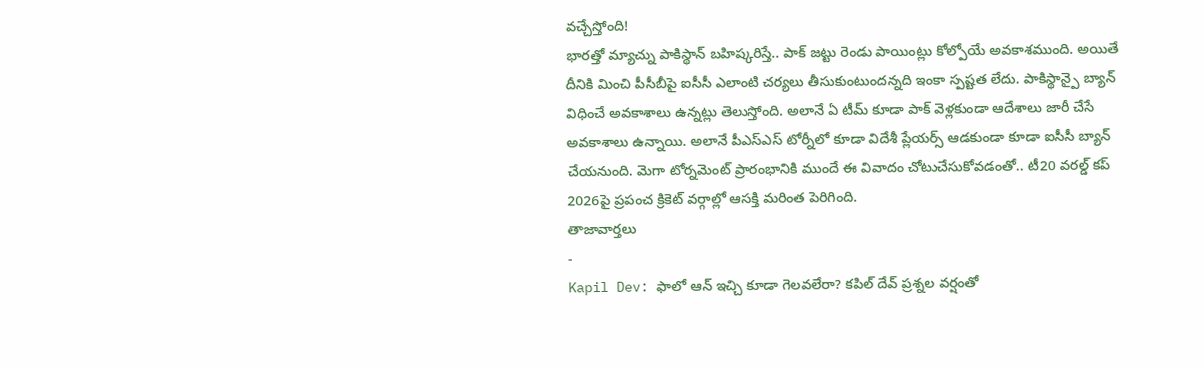వచ్చేస్తోంది!
భారత్తో మ్యాచ్ను పాకిస్థాన్ బహిష్కరిస్తే.. పాక్ జట్టు రెండు పాయింట్లు కోల్పోయే అవకాశముంది. అయితే దీనికి మించి పీసీబీపై ఐసీసీ ఎలాంటి చర్యలు తీసుకుంటుందన్నది ఇంకా స్పష్టత లేదు. పాకిస్థాన్పై బ్యాన్ విధించే అవకాశాలు ఉన్నట్లు తెలుస్తోంది. అలానే ఏ టీమ్ కూడా పాక్ వెళ్లకుండా ఆదేశాలు జారీ చేసే అవకాశాలు ఉన్నాయి. అలానే పీఎస్ఎస్ టోర్నీలో కూడా విదేశీ ప్లేయర్స్ ఆడకుండా కూడా ఐసీసీ బ్యాన్ చేయనుంది. మెగా టోర్నమెంట్ ప్రారంభానికి ముందే ఈ వివాదం చోటుచేసుకోవడంతో.. టీ20 వరల్డ్ కప్ 2026పై ప్రపంచ క్రికెట్ వర్గాల్లో ఆసక్తి మరింత పెరిగింది.
తాజావార్తలు
-
Kapil Dev: ఫాలో ఆన్ ఇచ్చి కూడా గెలవలేరా? కపిల్ దేవ్ ప్రశ్నల వర్షంతో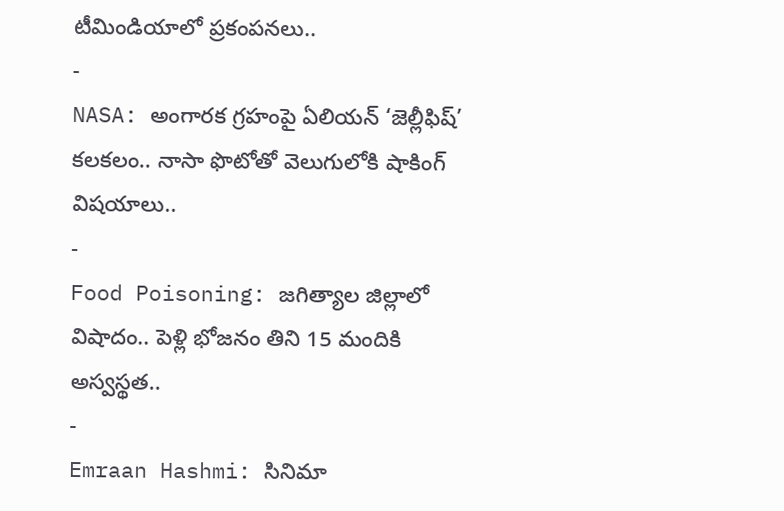టీమిండియాలో ప్రకంపనలు..
-
NASA: అంగారక గ్రహంపై ఏలియన్ ‘జెల్లీఫిష్’ కలకలం.. నాసా ఫొటోతో వెలుగులోకి షాకింగ్ విషయాలు..
-
Food Poisoning: జగిత్యాల జిల్లాలో విషాదం.. పెళ్లి భోజనం తిని 15 మందికి అస్వస్థత..
-
Emraan Hashmi: సినిమా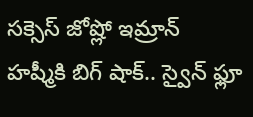సక్సెస్ జోష్లో ఇమ్రాన్ హష్మీకి బిగ్ షాక్.. స్వైన్ ఫ్లూ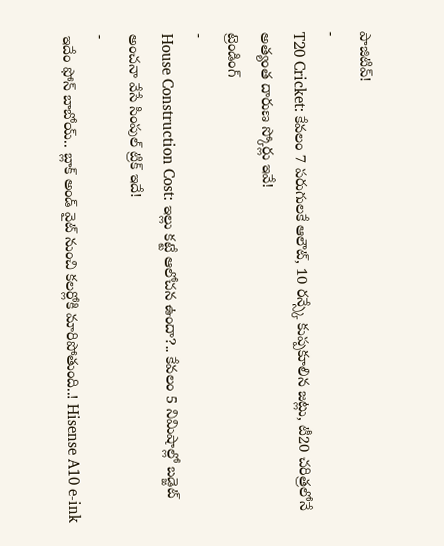పాజిటివ్!
-
T20 Cricket: కేవలం 7 పరుగులకే ఆలౌట్, 10 రన్స్కే కుప్పకూలిన జట్లు, టీ20 చరిత్రలోనే అత్యంత దారుణ స్కోర్లు ఇవే!
ట్రెండింగ్
-
House Construction Cost: ఇల్లు కట్టే ఆలోచన ఉందా?.. కేవలం 5 నిమిషాల్లో బడ్జెట్ అంచనా వేసే సింపుల్ ట్రిక్ ఇదే!
-
ఇదేం ఫోన్ బాబోయ్.. బ్లాక్ అండ్ వైట్ నుంచి కలర్లోకి మారిపోతుంది..! Hisense A10 e-ink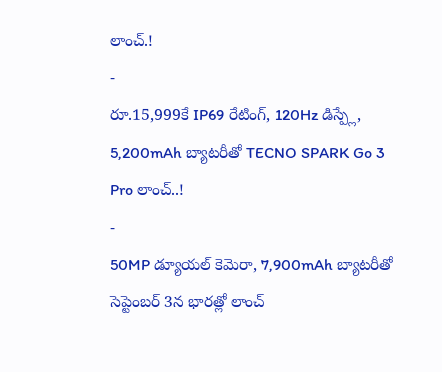లాంచ్.!
-
రూ.15,999కే IP69 రేటింగ్, 120Hz డిస్ప్లే, 5,200mAh బ్యాటరీతో TECNO SPARK Go 3 Pro లాంచ్..!
-
50MP డ్యూయల్ కెమెరా, 7,900mAh బ్యాటరీతో సెప్టెంబర్ 3న భారత్లో లాంచ్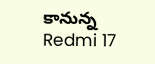కానున్న Redmi 17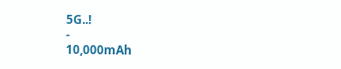5G..!
-
10,000mAh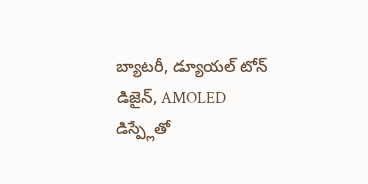బ్యాటరీ, డ్యూయల్ టోన్ డిజైన్, AMOLED డిస్ప్లేతో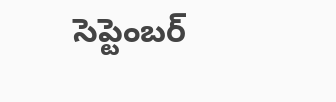సెప్టెంబర్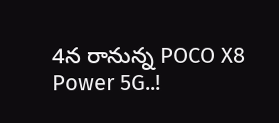4న రానున్న POCO X8 Power 5G..!